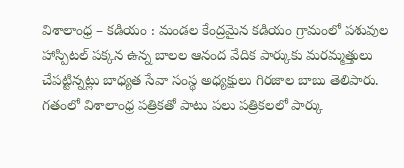విశాలాంధ్ర – కడియం : మండల కేంద్రమైన కడియం గ్రామంలో పశువుల హాస్పిటల్ పక్కన ఉన్న బాలల ఆనంద వేదిక పార్కుకు మరమ్మత్తులు చేపట్టిన్నట్లు బాధ్యత సేవా సంస్థ అధ్యక్షులు గిరజాల బాబు తెలిపారు. గతంలో విశాలాంధ్ర పత్రికతో పాటు పలు పత్రికలలో పార్కు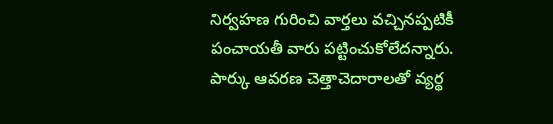నిర్వహణ గురించి వార్తలు వచ్చినప్పటికీ పంచాయతీ వారు పట్టించుకోలేదన్నారు. పార్కు ఆవరణ చెత్తాచెదారాలతో వ్యర్థ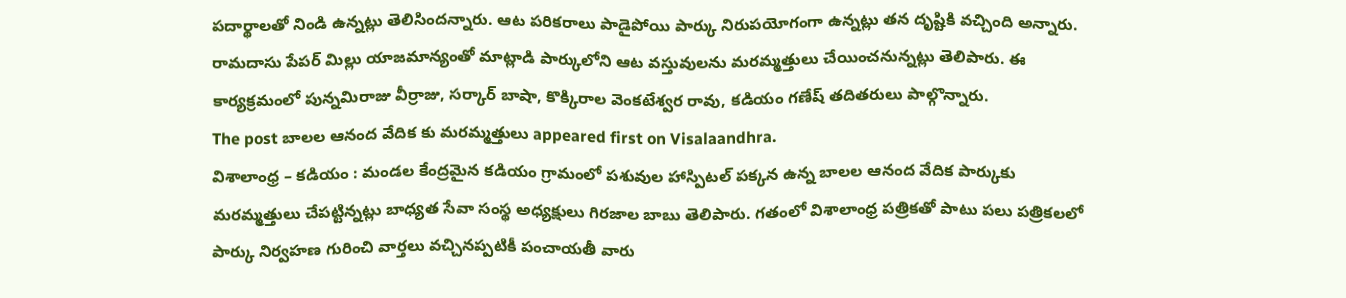పదార్థాలతో నిండి ఉన్నట్లు తెలిసిందన్నారు. ఆట పరికరాలు పాడైపోయి పార్కు నిరుపయోగంగా ఉన్నట్లు తన దృష్టికి వచ్చింది అన్నారు. రామదాసు పేపర్ మిల్లు యాజమాన్యంతో మాట్లాడి పార్కులోని ఆట వస్తువులను మరమ్మత్తులు చేయించనున్నట్లు తెలిపారు. ఈ కార్యక్రమంలో పున్నమిరాజు వీర్రాజు, సర్కార్ బాషా, కొక్కిరాల వెంకటేశ్వర రావు, కడియం గణేష్ తదితరులు పాల్గొన్నారు.
The post బాలల ఆనంద వేదిక కు మరమ్మత్తులు appeared first on Visalaandhra.
విశాలాంధ్ర – కడియం : మండల కేంద్రమైన కడియం గ్రామంలో పశువుల హాస్పిటల్ పక్కన ఉన్న బాలల ఆనంద వేదిక పార్కుకు మరమ్మత్తులు చేపట్టిన్నట్లు బాధ్యత సేవా సంస్థ అధ్యక్షులు గిరజాల బాబు తెలిపారు. గతంలో విశాలాంధ్ర పత్రికతో పాటు పలు పత్రికలలో పార్కు నిర్వహణ గురించి వార్తలు వచ్చినప్పటికీ పంచాయతీ వారు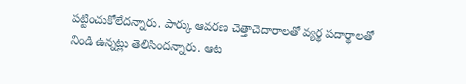పట్టించుకోలేదన్నారు. పార్కు ఆవరణ చెత్తాచెదారాలతో వ్యర్థ పదార్థాలతో నిండి ఉన్నట్లు తెలిసిందన్నారు. ఆట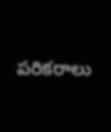పరికరాలు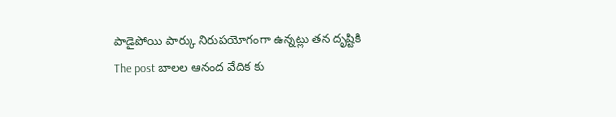పాడైపోయి పార్కు నిరుపయోగంగా ఉన్నట్లు తన దృష్టికి
The post బాలల ఆనంద వేదిక కు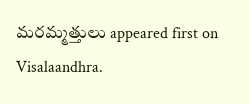మరమ్మత్తులు appeared first on Visalaandhra.